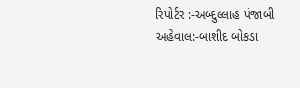રિપોર્ટર :-અબ્દુલ્લાહ પંજાબી
અહેવાલ:-બાશીદ બોકડા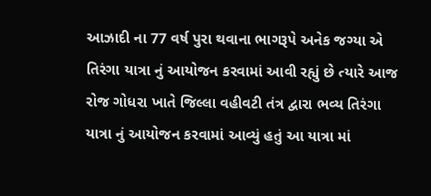આઝાદી ના 77 વર્ષ પુરા થવાના ભાગરૂપે અનેક જગ્યા એ તિરંગા યાત્રા નું આયોજન કરવામાં આવી રહ્યું છે ત્યારે આજ રોજ ગોધરા ખાતે જિલ્લા વહીવટી તંત્ર દ્વારા ભવ્ય તિરંગા યાત્રા નું આયોજન કરવામાં આવ્યું હતું આ યાત્રા માં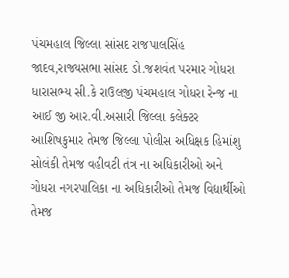પંચમહાલ જિલ્લા સાંસદ રાજપાલસિંહ જાદવ,રાજ્યસભા સાંસદ ડો.જશવંત પરમાર ગોધરા ધારાસભ્ય સી.કે રાઉલજી પંચમહાલ ગોધરા રેન્જ ના આઈ જી આર.વી.અસારી જિલ્લા કલેક્ટર આશિષકુમાર તેમજ જિલ્લા પોલીસ અધિક્ષક હિમાંશુ સોલંકી તેમજ વહીવટી તંત્ર ના અધિકારીઓ અને ગોધરા નગરપાલિકા ના અધિકારીઓ તેમજ વિદ્યાર્થીઓ તેમજ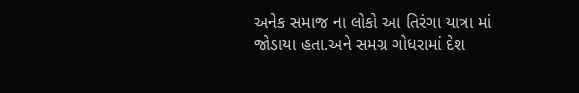અનેક સમાજ ના લોકો આ તિરંગા યાત્રા માં જોડાયા હતા.અને સમગ્ર ગોધરામાં દેશ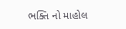ભક્તિ નો માહોલ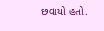છવાયો હતો.